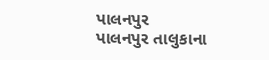પાલનપુર
પાલનપુર તાલુકાના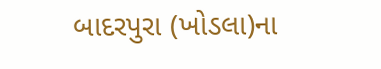બાદરપુરા (ખોડલા)ના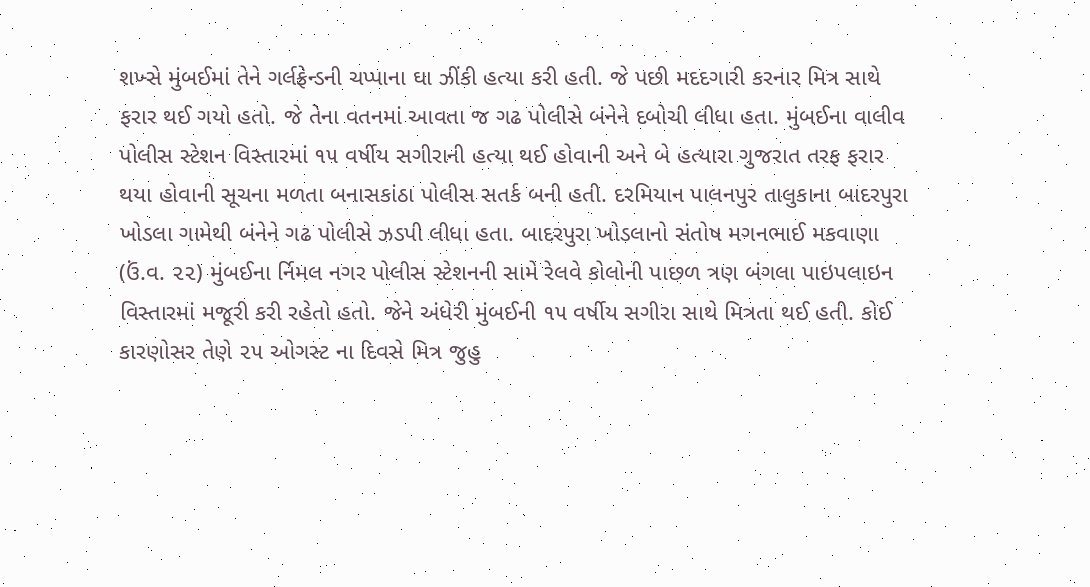શખ્સે મુંબઈમાં તેને ગર્લફ્રેન્ડની ચપ્પાના ઘા ઝીંકી હત્યા કરી હતી. જે પછી મદદગારી કરનાર મિત્ર સાથે ફરાર થઈ ગયો હતો. જે તેના વતનમાં આવતા જ ગઢ પોલીસે બંનેને દબોચી લીધા હતા. મુંબઈના વાલીવ પોલીસ સ્ટેશન વિસ્તારમાં ૧૫ વર્ષીય સગીરાની હત્યા થઈ હોવાની અને બે હત્યારા ગુજરાત તરફ ફરાર થયા હોવાની સૂચના મળતા બનાસકાંઠા પોલીસ સતર્ક બની હતી. દરમિયાન પાલનપુર તાલુકાના બાદરપુરા ખોડલા ગામેથી બંનેને ગઢ પોલીસે ઝડપી લીધા હતા. બાદરપુરા ખોડલાનો સંતોષ મગનભાઈ મકવાણા (ઉં.વ. ૨૨) મુંબઈના ર્નિમલ નગર પોલીસ સ્ટેશનની સામે રેલવે કોલોની પાછળ ત્રણ બંગલા પાઇપલાઇન વિસ્તારમાં મજૂરી કરી રહેતો હતો. જેને અંધેરી મુંબઈની ૧૫ વર્ષીય સગીરા સાથે મિત્રતા થઈ હતી. કોઈ કારણોસર તેણે ૨૫ ઓગસ્ટ ના દિવસે મિત્ર જુહુ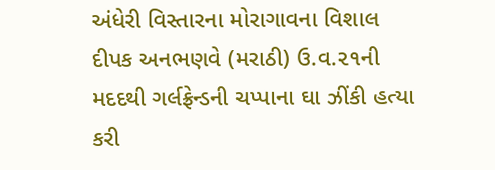અંધેરી વિસ્તારના મોરાગાવના વિશાલ દીપક અનભણવે (મરાઠી) ઉ.વ.૨૧ની મદદથી ગર્લફ્રેન્ડની ચપ્પાના ઘા ઝીંકી હત્યા કરી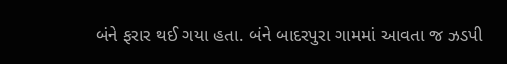બંને ફરાર થઈ ગયા હતા. બંને બાદરપુરા ગામમાં આવતા જ ઝડપી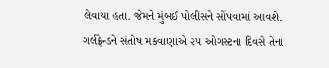લેવાયા હતા. જેમને મુંબઈ પોલીસને સોંપવામાં આવશે. ગર્લફ્રેન્ડને સંતોષ મકવાણાએ ૨૫ ઓગસ્ટના દિવસે તેના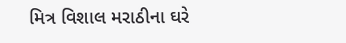મિત્ર વિશાલ મરાઠીના ઘરે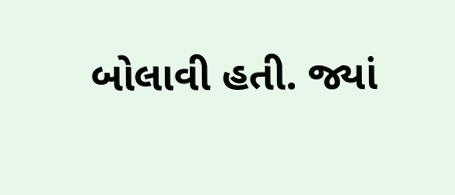બોલાવી હતી. જ્યાં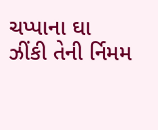ચપ્પાના ઘા ઝીંકી તેની ર્નિમમ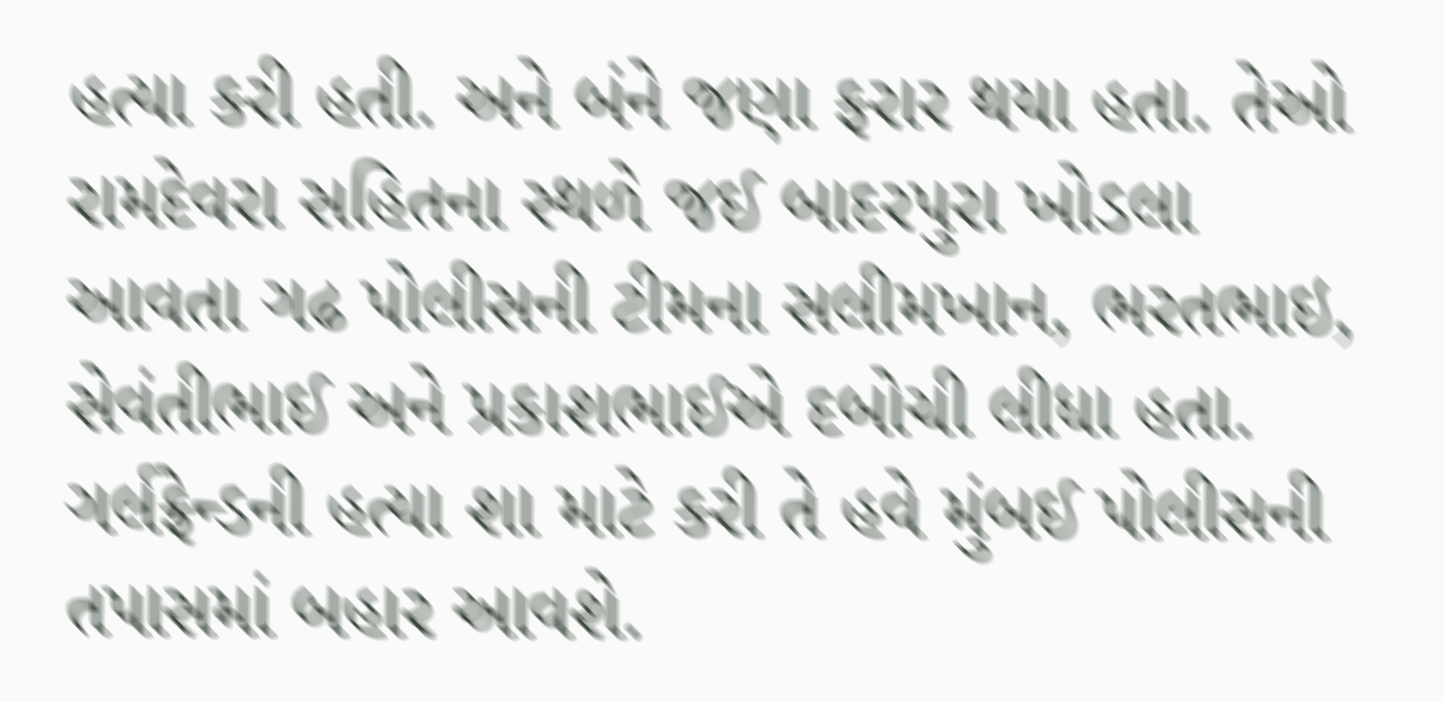હત્યા કરી હતી. અને બંને જણા ફરાર થયા હતા. તેઓ રામદેવરા સહિતના સ્થળે જઈ બાદરપુરા ખોડલા આવતા ગઢ પોલીસની ટીમના સલીમખાન, ભરતભાઇ, સેવંતીભાઈ અને પ્રકાશભાઈએ દબોચી લીધા હતા. ગર્લફ્રેન્ડની હત્યા શા માટે કરી તે હવે મુંબઈ પોલીસની તપાસમાં બહાર આવશે.